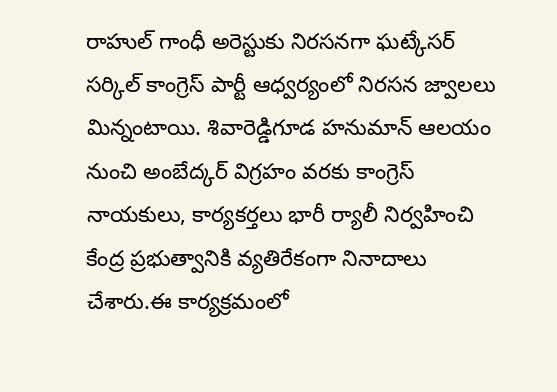రాహుల్ గాంధీ అరెస్టుకు నిరసనగా ఘట్కేసర్ సర్కిల్ కాంగ్రెస్ పార్టీ ఆధ్వర్యంలో నిరసన జ్వాలలు మిన్నంటాయి. శివారెడ్డిగూడ హనుమాన్ ఆలయం నుంచి అంబేద్కర్ విగ్రహం వరకు కాంగ్రెస్ నాయకులు, కార్యకర్తలు భారీ ర్యాలీ నిర్వహించి కేంద్ర ప్రభుత్వానికి వ్యతిరేకంగా నినాదాలు చేశారు.ఈ కార్యక్రమంలో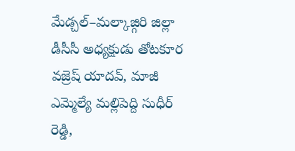మేడ్చల్–మల్కాజ్గిరి జిల్లా డీసీసీ అధ్యక్షుడు తోటకూర వజ్రెష్ యాదవ్, మాజీ ఎమ్మెల్యే మల్లిపెద్ది సుధీర్ రెడ్డి,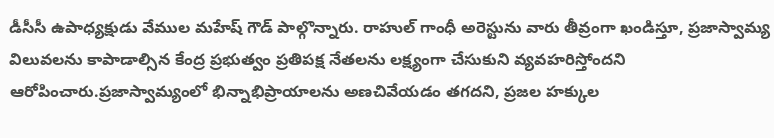డీసీసీ ఉపాధ్యక్షుడు వేముల మహేష్ గౌడ్ పాల్గొన్నారు. రాహుల్ గాంధీ అరెస్టును వారు తీవ్రంగా ఖండిస్తూ, ప్రజాస్వామ్య విలువలను కాపాడాల్సిన కేంద్ర ప్రభుత్వం ప్రతిపక్ష నేతలను లక్ష్యంగా చేసుకుని వ్యవహరిస్తోందని ఆరోపించారు.ప్రజాస్వామ్యంలో భిన్నాభిప్రాయాలను అణచివేయడం తగదని, ప్రజల హక్కుల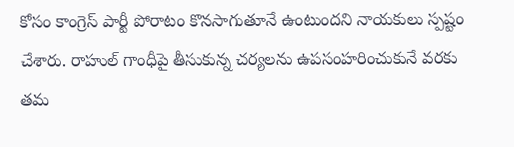కోసం కాంగ్రెస్ పార్టీ పోరాటం కొనసాగుతూనే ఉంటుందని నాయకులు స్పష్టం చేశారు. రాహుల్ గాంధీపై తీసుకున్న చర్యలను ఉపసంహరించుకునే వరకు తమ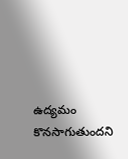ఉద్యమం కొనసాగుతుందని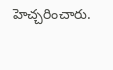హెచ్చరించారు.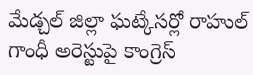మేడ్చల్ జిల్లా ఘట్కేసర్లో రాహుల్ గాంధీ అరెస్టుపై కాంగ్రెస్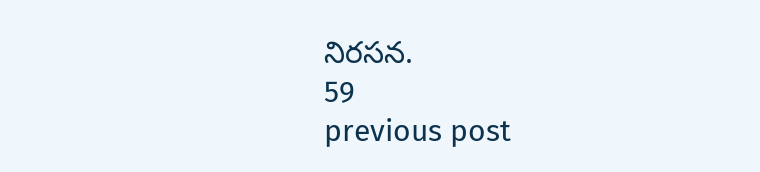నిరసన.
59
previous post